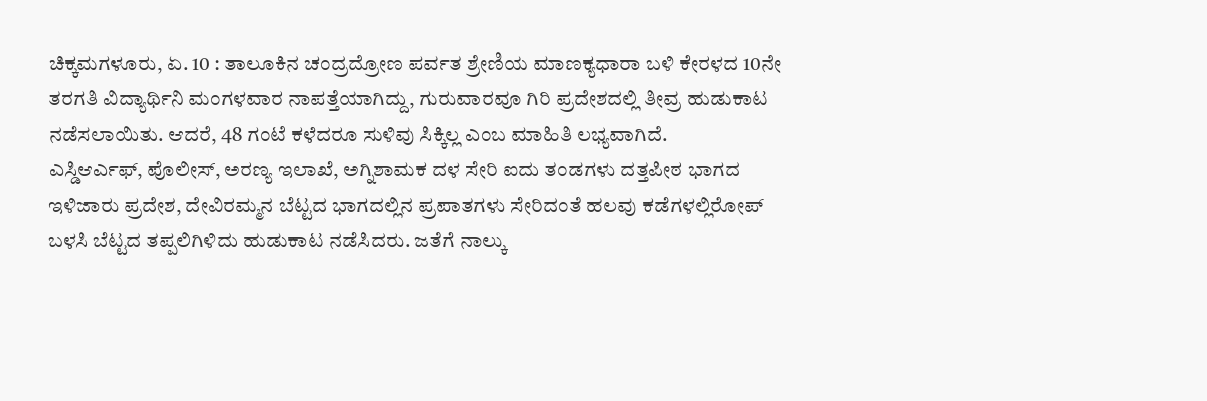ಚಿಕ್ಕಮಗಳೂರು, ಏ. 10 : ತಾಲೂಕಿನ ಚಂದ್ರದ್ರೋಣ ಪರ್ವತ ಶ್ರೇಣಿಯ ಮಾಣಕ್ಯಧಾರಾ ಬಳಿ ಕೇರಳದ 10ನೇ ತರಗತಿ ವಿದ್ಯಾರ್ಥಿನಿ ಮಂಗಳವಾರ ನಾಪತ್ತೆಯಾಗಿದ್ದು, ಗುರುವಾರವೂ ಗಿರಿ ಪ್ರದೇಶದಲ್ಲಿ ತೀವ್ರ ಹುಡುಕಾಟ ನಡೆಸಲಾಯಿತು. ಆದರೆ, 48 ಗಂಟೆ ಕಳೆದರೂ ಸುಳಿವು ಸಿಕ್ಕಿಲ್ಲ ಎಂಬ ಮಾಹಿತಿ ಲಭ್ಯವಾಗಿದೆ.
ಎಸ್ಡಿಆರ್ಎಫ್, ಪೊಲೀಸ್, ಅರಣ್ಯ ಇಲಾಖೆ, ಅಗ್ನಿಶಾಮಕ ದಳ ಸೇರಿ ಐದು ತಂಡಗಳು ದತ್ತಪೀಠ ಭಾಗದ ಇಳಿಜಾರು ಪ್ರದೇಶ, ದೇವಿರಮ್ಮನ ಬೆಟ್ಟದ ಭಾಗದಲ್ಲಿನ ಪ್ರಪಾತಗಳು ಸೇರಿದಂತೆ ಹಲವು ಕಡೆಗಳಲ್ಲಿರೋಪ್ ಬಳಸಿ ಬೆಟ್ಟದ ತಪ್ಪಲಿಗಿಳಿದು ಹುಡುಕಾಟ ನಡೆಸಿದರು. ಜತೆಗೆ ನಾಲ್ಕು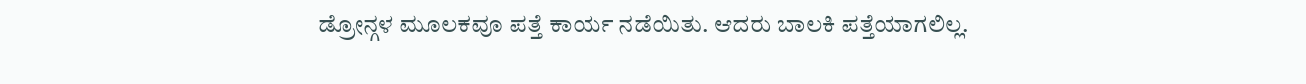ಡ್ರೋನ್ಗಳ ಮೂಲಕವೂ ಪತ್ತೆ ಕಾರ್ಯ ನಡೆಯಿತು. ಆದರು ಬಾಲಕಿ ಪತ್ತೆಯಾಗಲಿಲ್ಲ.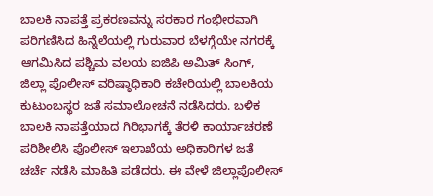ಬಾಲಕಿ ನಾಪತ್ತೆ ಪ್ರಕರಣವನ್ನು ಸರಕಾರ ಗಂಭೀರವಾಗಿ ಪರಿಗಣಿಸಿದ ಹಿನ್ನೆಲೆಯಲ್ಲಿ ಗುರುವಾರ ಬೆಳಗ್ಗೆಯೇ ನಗರಕ್ಕೆ ಆಗಮಿಸಿದ ಪಶ್ಚಿಮ ವಲಯ ಐಜಿಪಿ ಅಮಿತ್ ಸಿಂಗ್, ಜಿಲ್ಲಾ ಪೊಲೀಸ್ ವರಿಷ್ಠಾಧಿಕಾರಿ ಕಚೇರಿಯಲ್ಲಿ ಬಾಲಕಿಯ ಕುಟುಂಬಸ್ಥರ ಜತೆ ಸಮಾಲೋಚನೆ ನಡೆಸಿದರು. ಬಳಿಕ ಬಾಲಕಿ ನಾಪತ್ತೆಯಾದ ಗಿರಿಭಾಗಕ್ಕೆ ತೆರಳಿ ಕಾರ್ಯಾಚರಣೆ ಪರಿಶೀಲಿಸಿ ಪೊಲೀಸ್ ಇಲಾಖೆಯ ಅಧಿಕಾರಿಗಳ ಜತೆ ಚರ್ಚೆ ನಡೆಸಿ ಮಾಹಿತಿ ಪಡೆದರು. ಈ ವೇಳೆ ಜಿಲ್ಲಾಪೊಲೀಸ್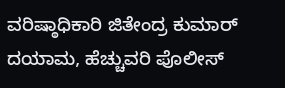ವರಿಷ್ಠಾಧಿಕಾರಿ ಜಿತೇಂದ್ರ ಕುಮಾರ್ ದಯಾಮ, ಹೆಚ್ಚುವರಿ ಪೊಲೀಸ್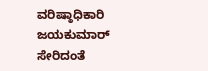ವರಿಷ್ಠಾಧಿಕಾರಿ ಜಯಕುಮಾರ್ ಸೇರಿದಂತೆ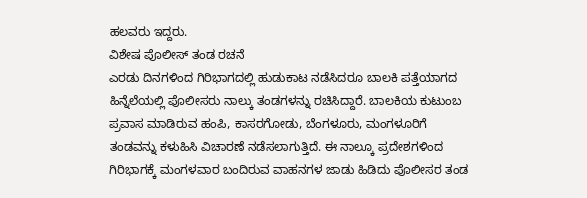ಹಲವರು ಇದ್ದರು.
ವಿಶೇಷ ಪೊಲೀಸ್ ತಂಡ ರಚನೆ
ಎರಡು ದಿನಗಳಿಂದ ಗಿರಿಭಾಗದಲ್ಲಿ ಹುಡುಕಾಟ ನಡೆಸಿದರೂ ಬಾಲಕಿ ಪತ್ತೆಯಾಗದ ಹಿನ್ನೆಲೆಯಲ್ಲಿ ಪೊಲೀಸರು ನಾಲ್ಕು ತಂಡಗಳನ್ನು ರಚಿಸಿದ್ದಾರೆ. ಬಾಲಕಿಯ ಕುಟುಂಬ ಪ್ರವಾಸ ಮಾಡಿರುವ ಹಂಪಿ, ಕಾಸರಗೋಡು, ಬೆಂಗಳೂರು, ಮಂಗಳೂರಿಗೆ ತಂಡವನ್ನು ಕಳುಹಿಸಿ ವಿಚಾರಣೆ ನಡೆಸಲಾಗುತ್ತಿದೆ. ಈ ನಾಲ್ಕೂ ಪ್ರದೇಶಗಳಿಂದ ಗಿರಿಭಾಗಕ್ಕೆ ಮಂಗಳವಾರ ಬಂದಿರುವ ವಾಹನಗಳ ಜಾಡು ಹಿಡಿದು ಪೊಲೀಸರ ತಂಡ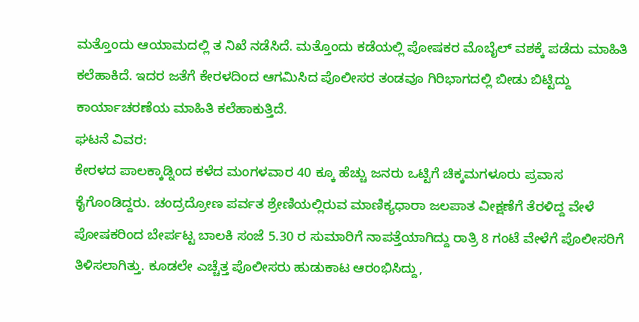ಮತ್ತೊಂದು ಆಯಾಮದಲ್ಲಿ ತ ನಿಖೆ ನಡೆಸಿದೆ. ಮತ್ತೊಂದು ಕಡೆಯಲ್ಲಿ ಪೋಷಕರ ಮೊಬೈಲ್ ವಶಕ್ಕೆ ಪಡೆದು ಮಾಹಿತಿ ಕಲೆಹಾಕಿದೆ. ಇದರ ಜತೆಗೆ ಕೇರಳದಿಂದ ಆಗಮಿಸಿದ ಪೊಲೀಸರ ತಂಡವೂ ಗಿರಿಭಾಗದಲ್ಲಿ ಬೀಡು ಬಿಟ್ಟಿದ್ದು ಕಾರ್ಯಾಚರಣೆಯ ಮಾಹಿತಿ ಕಲೆಹಾಕುತ್ತಿದೆ.
ಘಟನೆ ವಿವರ:
ಕೇರಳದ ಪಾಲಕ್ಕಾಡ್ನಿಂದ ಕಳೆದ ಮಂಗಳವಾರ 40 ಕ್ಕೂ ಹೆಚ್ಚು ಜನರು ಒಟ್ಟಿಗೆ ಚಿಕ್ಕಮಗಳೂರು ಪ್ರವಾಸ ಕೈಗೊಂಡಿದ್ದರು. ಚಂದ್ರದ್ರೋಣ ಪರ್ವತ ಶ್ರೇಣಿಯಲ್ಲಿರುವ ಮಾಣಿಕ್ಯಧಾರಾ ಜಲಪಾತ ವೀಕ್ಷಣೆಗೆ ತೆರಳಿದ್ದ ವೇಳೆ ಪೋಷಕರಿಂದ ಬೇರ್ಪಟ್ಟ ಬಾಲಕಿ ಸಂಜೆ 5.30 ರ ಸುಮಾರಿಗೆ ನಾಪತ್ತೆಯಾಗಿದ್ದು ರಾತ್ರಿ 8 ಗಂಟೆ ವೇಳೆಗೆ ಪೊಲೀಸರಿಗೆ ತಿಳಿಸಲಾಗಿತ್ತು. ಕೂಡಲೇ ಎಚ್ಚೆತ್ತ ಪೊಲೀಸರು ಹುಡುಕಾಟ ಆರಂಭಿಸಿದ್ದು,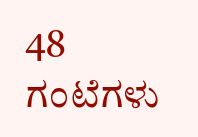48 ಗಂಟೆಗಳು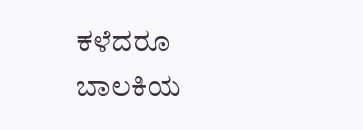ಕಳೆದರೂ ಬಾಲಕಿಯ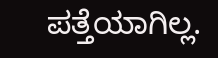ಪತ್ತೆಯಾಗಿಲ್ಲ.